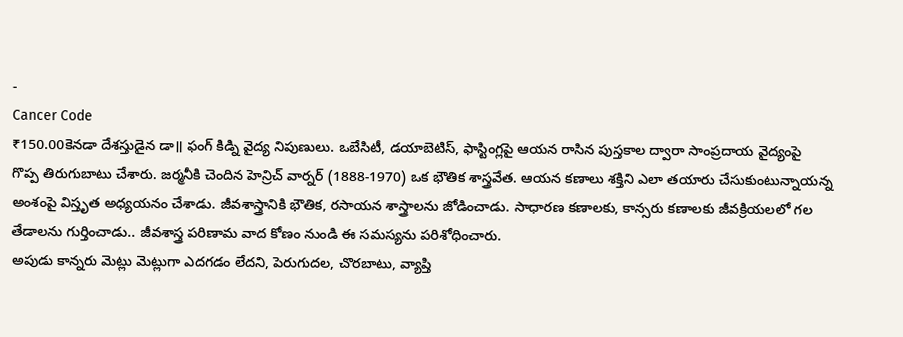-
Cancer Code
₹150.00కెనడా దేశస్తుడైన డా॥ ఫంగ్ కిడ్ని వైద్య నిపుణులు. ఒబేసిటీ, డయాబెటిస్, ఫాస్టింగ్లపై ఆయన రాసిన పుస్తకాల ద్వారా సాంప్రదాయ వైద్యంపై
గొప్ప తిరుగుబాటు చేశారు. జర్మనీకి చెందిన హెన్రిచ్ వార్నర్ (1888-1970) ఒక భౌతిక శాస్త్రవేత. ఆయన కణాలు శక్తిని ఎలా తయారు చేసుకుంటున్నాయన్న అంశంపై విస్తృత అధ్యయనం చేశాడు. జీవశాస్త్రానికి భౌతిక, రసాయన శాస్త్రాలను జోడించాడు. సాధారణ కణాలకు, కాన్సరు కణాలకు జీవక్రియలలో గల తేడాలను గుర్తించాడు.. జీవశాస్త్ర పరిణామ వాద కోణం నుండి ఈ సమస్యను పరిశోధించారు.
అపుడు కాన్నరు మెట్లు మెట్లుగా ఎదగడం లేదని, పెరుగుదల, చొరబాటు, వ్యాప్తి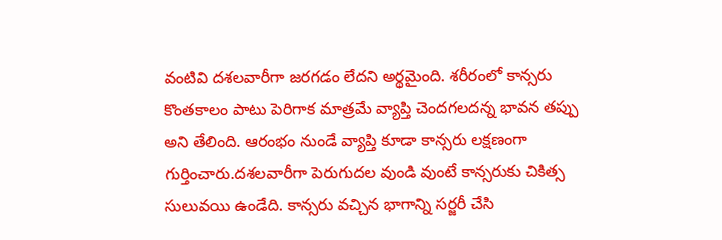వంటివి దశలవారీగా జరగడం లేదని అర్థమైంది. శరీరంలో కాన్సరు కొంతకాలం పాటు పెరిగాక మాత్రమే వ్యాప్తి చెందగలదన్న భావన తప్పు అని తేలింది. ఆరంభం నుండే వ్యాప్తి కూడా కాన్సరు లక్షణంగా గుర్తించారు.దశలవారీగా పెరుగుదల వుండి వుంటే కాన్సరుకు చికిత్స సులువయి ఉండేది. కాన్సరు వచ్చిన భాగాన్ని సర్జరీ చేసి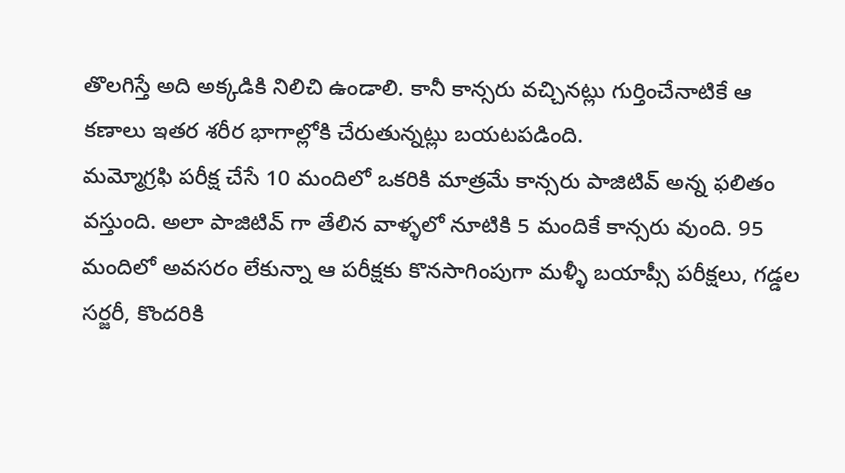తొలగిస్తే అది అక్కడికి నిలిచి ఉండాలి. కానీ కాన్సరు వచ్చినట్లు గుర్తించేనాటికే ఆ కణాలు ఇతర శరీర భాగాల్లోకి చేరుతున్నట్లు బయటపడింది.
మమ్మోగ్రఫి పరీక్ష చేసే 10 మందిలో ఒకరికి మాత్రమే కాన్సరు పాజిటివ్ అన్న ఫలితం వస్తుంది. అలా పాజిటివ్ గా తేలిన వాళ్ళలో నూటికి 5 మందికే కాన్సరు వుంది. 95 మందిలో అవసరం లేకున్నా ఆ పరీక్షకు కొనసాగింపుగా మళ్ళీ బయాప్సీ పరీక్షలు, గడ్డల సర్జరీ, కొందరికి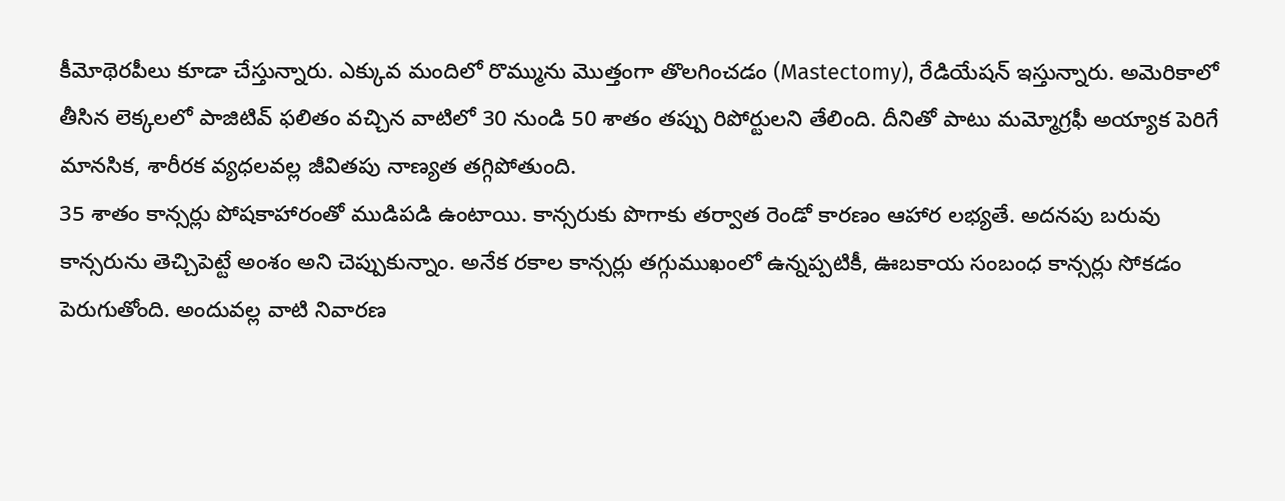కీమోథెరపీలు కూడా చేస్తున్నారు. ఎక్కువ మందిలో రొమ్మును మొత్తంగా తొలగించడం (Mastectomy), రేడియేషన్ ఇస్తున్నారు. అమెరికాలో తీసిన లెక్కలలో పాజిటివ్ ఫలితం వచ్చిన వాటిలో 30 నుండి 50 శాతం తప్పు రిపోర్టులని తేలింది. దీనితో పాటు మమ్మోగ్రఫీ అయ్యాక పెరిగే మానసిక, శారీరక వ్యధలవల్ల జీవితపు నాణ్యత తగ్గిపోతుంది.
35 శాతం కాన్సర్లు పోషకాహారంతో ముడిపడి ఉంటాయి. కాన్సరుకు పొగాకు తర్వాత రెండో కారణం ఆహార లభ్యతే. అదనపు బరువు కాన్సరును తెచ్చిపెట్టే అంశం అని చెప్పుకున్నాం. అనేక రకాల కాన్సర్లు తగ్గుముఖంలో ఉన్నప్పటికీ, ఊబకాయ సంబంధ కాన్సర్లు సోకడం పెరుగుతోంది. అందువల్ల వాటి నివారణ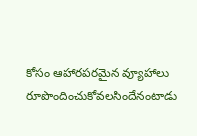కోసం ఆహారపరమైన వ్యూహాలు రూపొందించుకోవలసిందేనంటాడు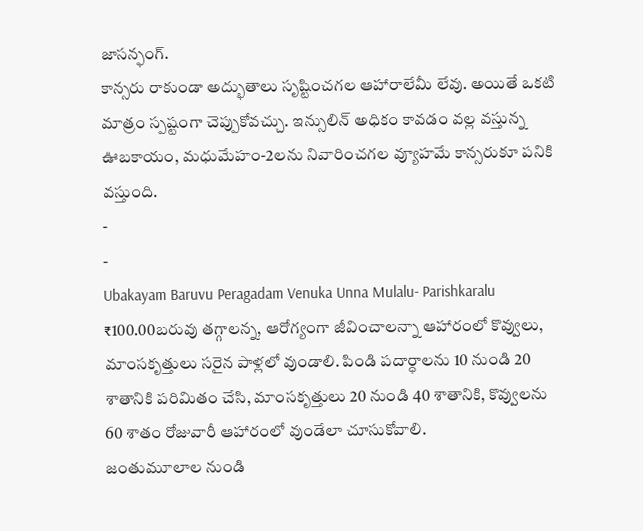జాసన్ఫంగ్.
కాన్సరు రాకుండా అద్భుతాలు సృష్టించగల ఆహారాలేమీ లేవు. అయితే ఒకటి మాత్రం స్పష్టంగా చెప్పుకోవచ్చు. ఇన్సులిన్ అధికం కావడం వల్ల వస్తున్న ఊబకాయం, మధుమేహం-2లను నివారించగల వ్యూహమే కాన్సరుకూ పనికి వస్తుంది.
-
-
Ubakayam Baruvu Peragadam Venuka Unna Mulalu- Parishkaralu
₹100.00బరువు తగ్గాలన్న, ఆరోగ్యంగా జీవించాలన్నా ఆహారంలో కొవ్వులు, మాంసకృత్తులు సరైన పాళ్లలో వుండాలి. పిండి పదార్ధాలను 10 నుండి 20 శాతానికి పరిమితం చేసి, మాంసకృత్తులు 20 నుండి 40 శాతానికి, కొవ్వులను 60 శాతం రోజువారీ ఆహారంలో వుండేలా చూసుకోవాలి.
జంతుమూలాల నుండి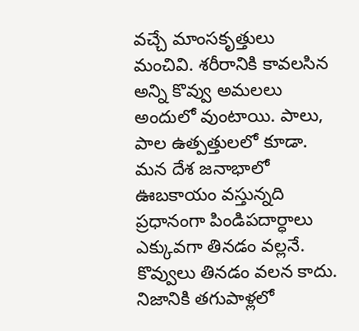వచ్చే మాంసకృత్తులు మంచివి. శరీరానికి కావలసిన అన్ని కొవ్వు అమలలు అందులో వుంటాయి. పాలు, పాల ఉత్పత్తులలో కూడా.
మన దేశ జనాభాలో ఊబకాయం వస్తున్నది ప్రధానంగా పిండిపదార్ధాలు ఎక్కువగా తినడం వల్లనే. కొవ్వులు తినడం వలన కాదు. నిజానికి తగుపాళ్లలో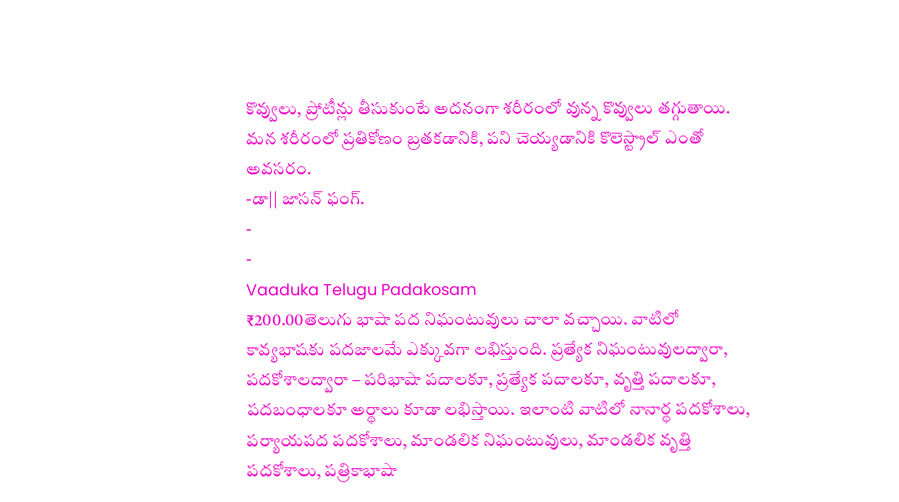కొవ్వులు, ప్రోటీన్లు తీసుకుంటే అదనంగా శరీరంలో వున్న కొవ్వులు తగ్గుతాయి.
మన శరీరంలో ప్రతికోణం బ్రతకడానికి, పని చెయ్యడానికి కొలెస్ట్రాల్ ఎంతో అవసరం.
-డా|| జాసన్ ఫంగ్.
-
-
Vaaduka Telugu Padakosam
₹200.00తెలుగు భాషా పద నిఘంటువులు చాలా వచ్చాయి. వాటిలో కావ్యభాషకు పదజాలమే ఎక్కువగా లభిస్తుంది. ప్రత్యేక నిఘంటువులద్వారా, పదకోశాలద్వారా – పరిభాషా పదాలకూ, ప్రత్యేక పదాలకూ, వృత్తి పదాలకూ, పదబంధాలకూ అర్థాలు కూడా లభిస్తాయి. ఇలాంటి వాటిలో నానార్థ పదకోశాలు, పర్యాయపద పదకోశాలు, మాండలిక నిఘంటువులు, మాండలిక వృత్తి పదకోశాలు, పత్రికాభాషా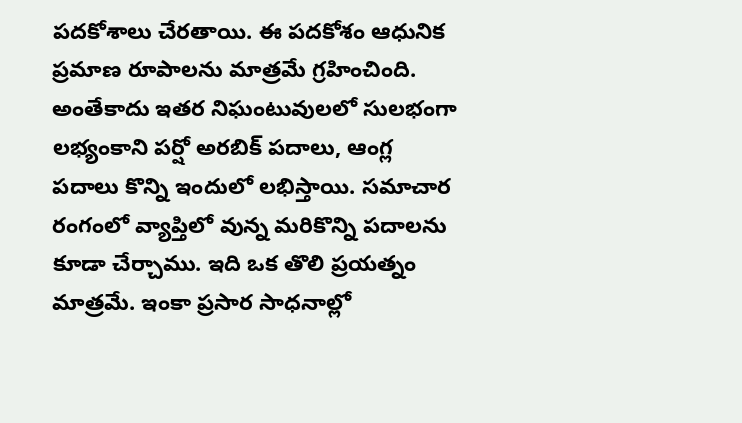పదకోశాలు చేరతాయి. ఈ పదకోశం ఆధునిక ప్రమాణ రూపాలను మాత్రమే గ్రహించింది. అంతేకాదు ఇతర నిఘంటువులలో సులభంగా లభ్యంకాని పర్షో అరబిక్ పదాలు, ఆంగ్ల పదాలు కొన్ని ఇందులో లభిస్తాయి. సమాచార రంగంలో వ్యాప్తిలో వున్న మరికొన్ని పదాలను కూడా చేర్చాము. ఇది ఒక తొలి ప్రయత్నం మాత్రమే. ఇంకా ప్రసార సాధనాల్లో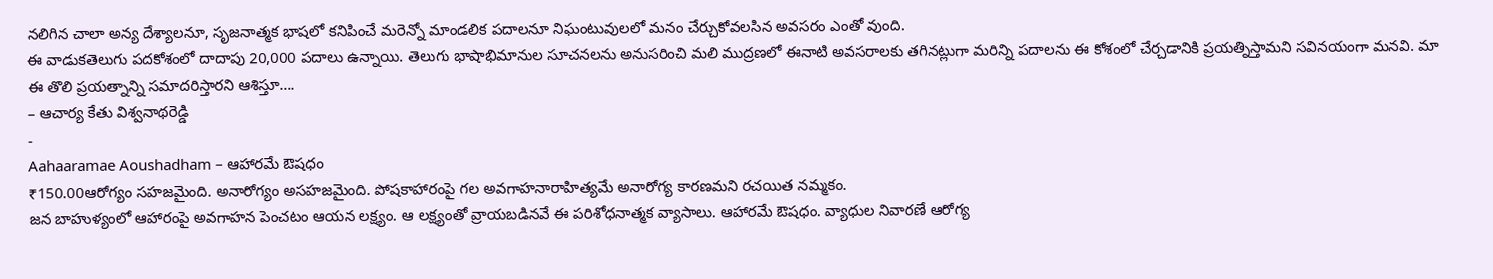నలిగిన చాలా అన్య దేశ్యాలనూ, సృజనాత్మక భాషలో కనిపించే మరెన్నో మాండలిక పదాలనూ నిఘంటువులలో మనం చేర్చుకోవలసిన అవసరం ఎంతో వుంది.
ఈ వాడుకతెలుగు పదకోశంలో దాదాపు 20,000 పదాలు ఉన్నాయి. తెలుగు భాషాభిమానుల సూచనలను అనుసరించి మలి ముద్రణలో ఈనాటి అవసరాలకు తగినట్లుగా మరిన్ని పదాలను ఈ కోశంలో చేర్చడానికి ప్రయత్నిస్తామని సవినయంగా మనవి. మా ఈ తొలి ప్రయత్నాన్ని సమాదరిస్తారని ఆశిస్తూ….
– ఆచార్య కేతు విశ్వనాథరెడ్డి
-
Aahaaramae Aoushadham – ఆహారమే ఔషధం
₹150.00ఆరోగ్యం సహజమైంది. అనారోగ్యం అసహజమైంది. పోషకాహారంపై గల అవగాహనారాహిత్యమే అనారోగ్య కారణమని రచయిత నమ్మకం.
జన బాహుళ్యంలో ఆహారంపై అవగాహన పెంచటం ఆయన లక్ష్యం. ఆ లక్ష్యంతో వ్రాయబడినవే ఈ పరిశోధనాత్మక వ్యాసాలు. ఆహారమే ఔషధం. వ్యాధుల నివారణే ఆరోగ్య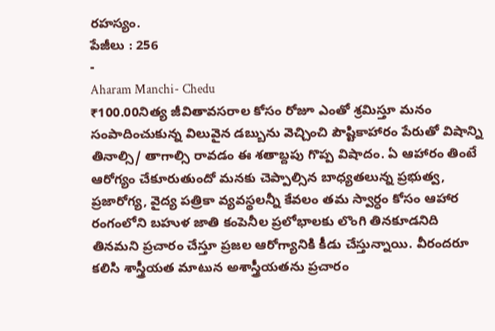రహస్యం.
పేజీలు : 256
-
Aharam Manchi- Chedu
₹100.00నిత్య జీవితావసరాల కోసం రోజూ ఎంతో శ్రమిస్తూ మనం సంపాదించుకున్న విలువైన డబ్బును వెచ్చించి పౌష్టికాహారం పేరుతో విషాన్ని తినాల్సి/ తాగాల్సి రావడం ఈ శతాబ్దపు గొప్ప విషాదం. ఏ ఆహారం తింటే ఆరోగ్యం చేకూరుతుందో మనకు చెప్పాల్సిన బాధ్యతలున్న ప్రభుత్వ, ప్రజారోగ్య, వైద్య పత్రికా వ్యవస్థలన్నీ కేవలం తమ స్వార్ధం కోసం ఆహార రంగంలోని బహుళ జాతి కంపెనీల ప్రలోభాలకు లొంగి తినకూడనిది తినమని ప్రచారం చేస్తూ ప్రజల ఆరోగ్యానికి కీడు చేస్తున్నాయి. వీరందరూ కలిసి శాస్త్రీయత మాటున అశాస్త్రీయతను ప్రచారం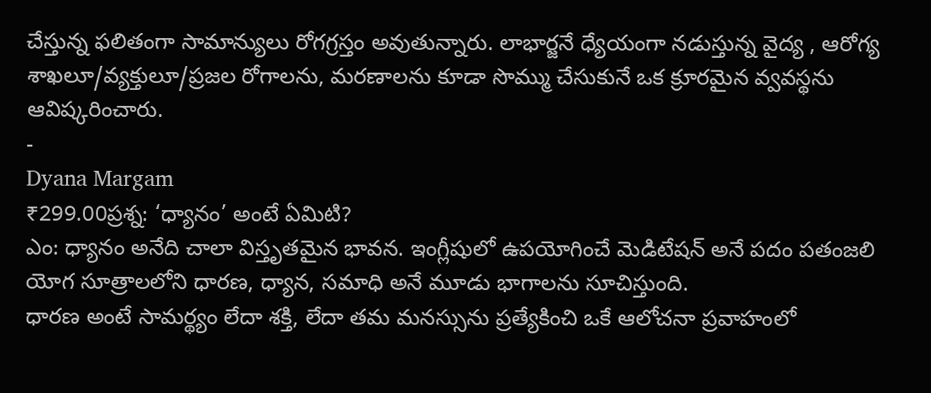చేస్తున్న ఫలితంగా సామాన్యులు రోగగ్రస్తం అవుతున్నారు. లాభార్జనే ధ్యేయంగా నడుస్తున్న వైద్య , ఆరోగ్య శాఖలూ/వ్యక్తులూ/ప్రజల రోగాలను, మరణాలను కూడా సొమ్ము చేసుకునే ఒక క్రూరమైన వ్వవస్థను ఆవిష్కరించారు.
-
Dyana Margam
₹299.00ప్రశ్న: ‘ధ్యానం’ అంటే ఏమిటి?
ఎం: ధ్యానం అనేది చాలా విస్తృతమైన భావన. ఇంగ్లీషులో ఉపయోగించే మెడిటేషన్ అనే పదం పతంజలి యోగ సూత్రాలలోని ధారణ, ధ్యాన, సమాధి అనే మూడు భాగాలను సూచిస్తుంది.
ధారణ అంటే సామర్థ్యం లేదా శక్తి, లేదా తమ మనస్సును ప్రత్యేకించి ఒకే ఆలోచనా ప్రవాహంలో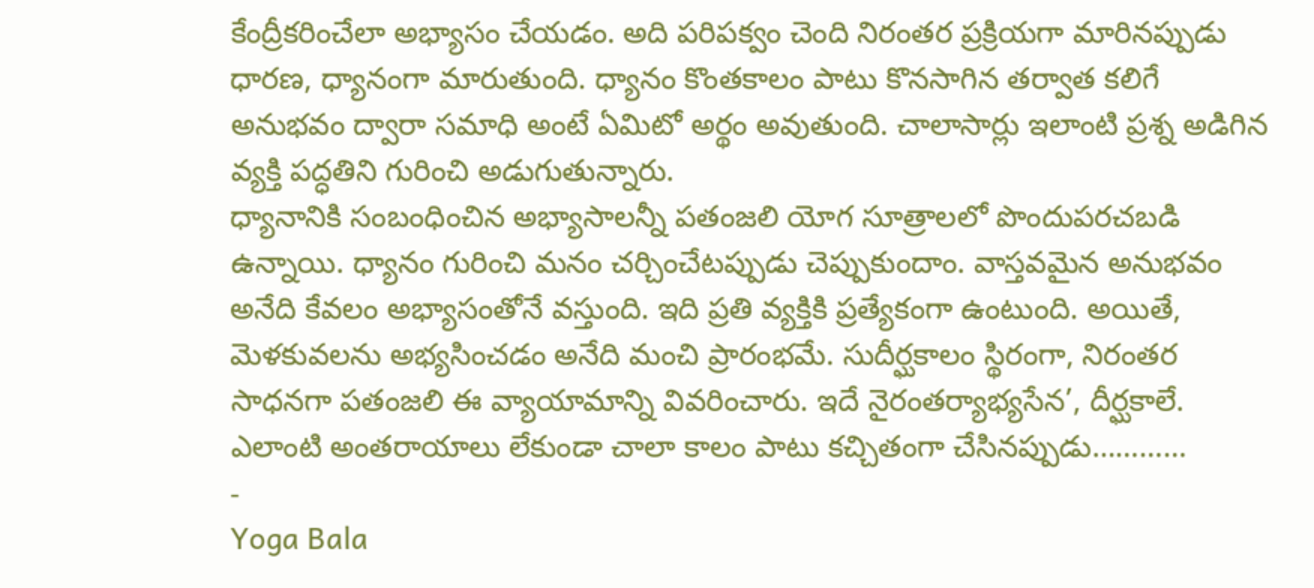కేంద్రీకరించేలా అభ్యాసం చేయడం. అది పరిపక్వం చెంది నిరంతర ప్రక్రియగా మారినప్పుడు ధారణ, ధ్యానంగా మారుతుంది. ధ్యానం కొంతకాలం పాటు కొనసాగిన తర్వాత కలిగే అనుభవం ద్వారా సమాధి అంటే ఏమిటో అర్థం అవుతుంది. చాలాసార్లు ఇలాంటి ప్రశ్న అడిగిన వ్యక్తి పద్ధతిని గురించి అడుగుతున్నారు.
ధ్యానానికి సంబంధించిన అభ్యాసాలన్నీ పతంజలి యోగ సూత్రాలలో పొందుపరచబడి ఉన్నాయి. ధ్యానం గురించి మనం చర్చించేటప్పుడు చెప్పుకుందాం. వాస్తవమైన అనుభవం అనేది కేవలం అభ్యాసంతోనే వస్తుంది. ఇది ప్రతి వ్యక్తికి ప్రత్యేకంగా ఉంటుంది. అయితే, మెళకువలను అభ్యసించడం అనేది మంచి ప్రారంభమే. సుదీర్ఘకాలం స్థిరంగా, నిరంతర సాధనగా పతంజలి ఈ వ్యాయామాన్ని వివరించారు. ఇదే నైరంతర్యాభ్యసేన’, దీర్ఘకాలే.
ఎలాంటి అంతరాయాలు లేకుండా చాలా కాలం పాటు కచ్చితంగా చేసినప్పుడు…………
-
Yoga Bala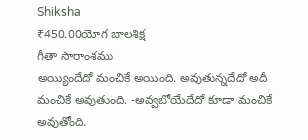Shiksha
₹450.00యోగ బాలశిక్ష
గీతా సారాంశము
అయ్యిందేదో మంచికే అయింది. అవుతున్నదేదో అదీ మంచికే అవుతుంది. -అవ్వబోయేదేదో కూడా మంచికే అవుతోంది.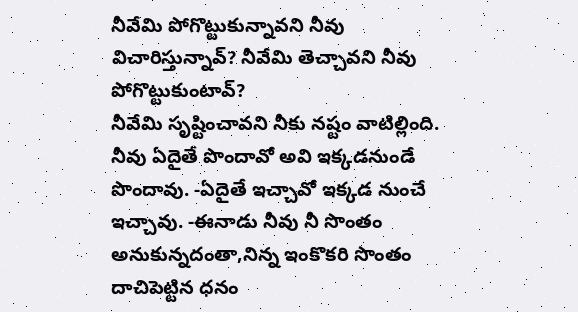నీవేమి పోగొట్టుకున్నావని నీవు విచారిస్తున్నావ్? నీవేమి తెచ్చావని నీవు పోగొట్టుకుంటావ్?
నీవేమి సృష్టించావని నీకు నష్టం వాటిల్లింది. నీవు ఏదైతే పొందావో అవి ఇక్కడనుండే పొందావు. -ఏదైతే ఇచ్చావో ఇక్కడ నుంచే ఇచ్చావు. -ఈనాడు నీవు నీ సొంతం అనుకున్నదంతా,నిన్న ఇంకొకరి సొంతం దాచిపెట్టిన ధనం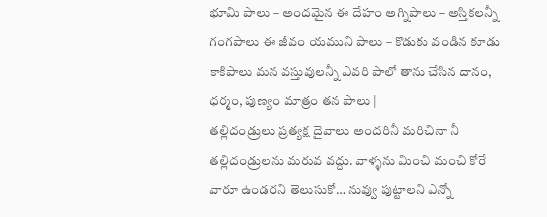భూమి పాలు – అందమైన ఈ దేహం అగ్నిపాలు – అస్తికలన్నీ గంగపాలు ఈ జీవం యముని పాలు – కొడుకు వండిన కూడు కాకిపాలు మన వస్తువులన్నీ ఎవరి పాలో తాను చేసిన దానం, ధర్మం, పుణ్యం మాత్రం తన పాలు |
తల్లిదండ్రులు ప్రత్యక్ష దైవాలు అందరినీ మరిచినా నీ తల్లిదండ్రులను మరువ వద్దు. వాళ్ళను మించి మంచి కోరే వారూ ఉండరని తెలుసుకో… నువ్వు పుట్టాలని ఎన్నో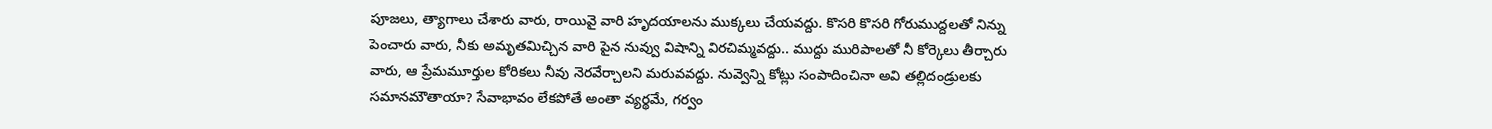పూజలు, త్యాగాలు చేశారు వారు, రాయివై వారి హృదయాలను ముక్కలు చేయవద్దు. కొసరి కొసరి గోరుముద్దలతో నిన్ను పెంచారు వారు, నీకు అమృతమిచ్చిన వారి పైన నువ్వు విషాన్ని విరచిమ్మవద్దు.. ముద్దు మురిపాలతో నీ కోర్కెలు తీర్చారు వారు, ఆ ప్రేమమూర్తుల కోరికలు నీవు నెరవేర్చాలని మరువవద్దు. నువ్వెన్ని కోట్లు సంపాదించినా అవి తల్లిదండ్రులకు సమానమౌతాయా? సేవాభావం లేకపోతే అంతా వ్యర్థమే, గర్వం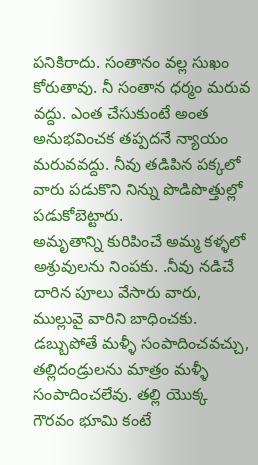పనికిరాదు. సంతానం వల్ల సుఖం కోరుతావు. నీ సంతాన ధర్మం మరువ వద్దు. ఎంత చేసుకుంటే అంత అనుభవించక తప్పదనే న్యాయం మరువవద్దు. నీవు తడిపిన పక్కలో వారు పడుకొని నిన్ను పొడిపొత్తుల్లో పడుకోబెట్టారు.
అమృతాన్ని కురిపించే అమ్మ కళ్ళలో అశ్రువులను నింపకు. .నీవు నడిచే దారిన పూలు వేసారు వారు, ముల్లువై వారిని బాధించకు.
డబ్బుపోతే మళ్ళీ సంపాదించవచ్చు, తల్లిదండ్రులను మాత్రం మళ్ళీ సంపాదించలేవు. తల్లి యొక్క గౌరవం భూమి కంటే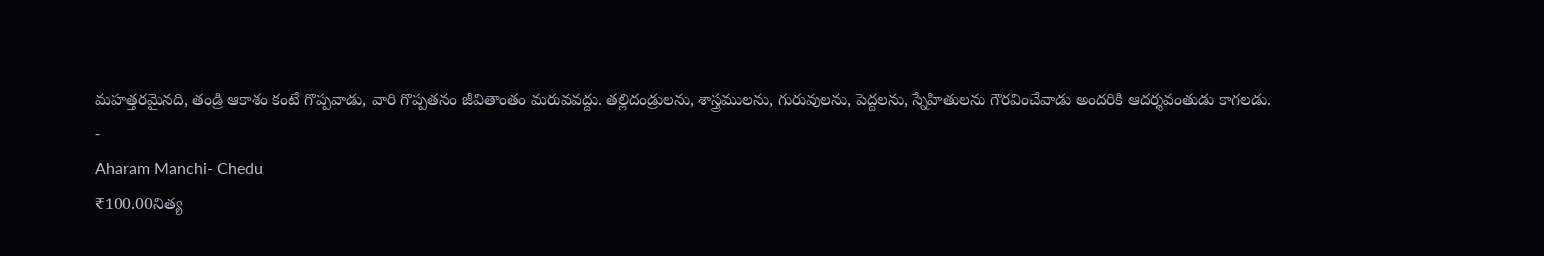మహత్తరమైనది, తండ్రి ఆకాశం కంటే గొప్పవాడు, వారి గొప్పతనం జీవితాంతం మరువవద్దు. తల్లిదండ్రులను, శాస్త్రములను, గురువులను, పెద్దలను, స్నేహితులను గౌరవించేవాడు అందరికి ఆదర్శవంతుడు కాగలడు.
-
Aharam Manchi- Chedu
₹100.00నిత్య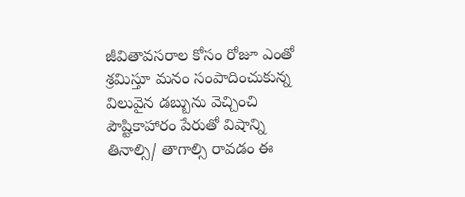జీవితావసరాల కోసం రోజూ ఎంతో శ్రమిస్తూ మనం సంపాదించుకున్న విలువైన డబ్బును వెచ్చించి పౌష్టికాహారం పేరుతో విషాన్ని తినాల్సి/ తాగాల్సి రావడం ఈ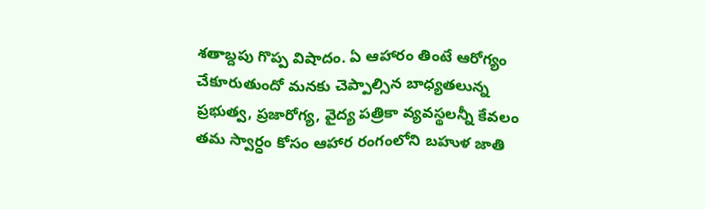శతాబ్దపు గొప్ప విషాదం. ఏ ఆహారం తింటే ఆరోగ్యం చేకూరుతుందో మనకు చెప్పాల్సిన బాధ్యతలున్న ప్రభుత్వ, ప్రజారోగ్య, వైద్య పత్రికా వ్యవస్థలన్నీ కేవలం తమ స్వార్ధం కోసం ఆహార రంగంలోని బహుళ జాతి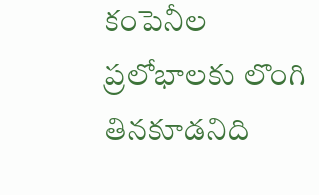కంపెనీల ప్రలోభాలకు లొంగి తినకూడనిది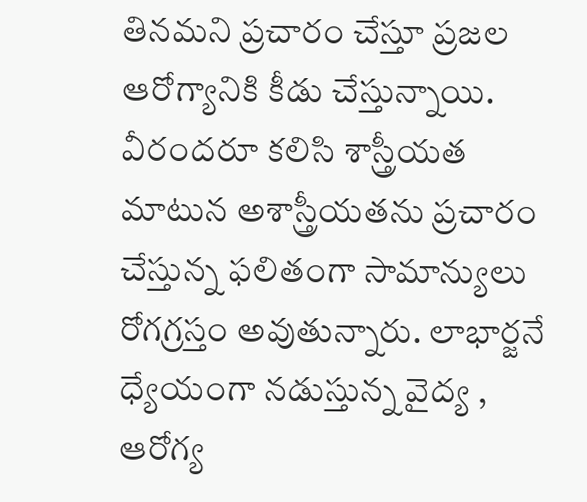తినమని ప్రచారం చేస్తూ ప్రజల ఆరోగ్యానికి కీడు చేస్తున్నాయి. వీరందరూ కలిసి శాస్త్రీయత మాటున అశాస్త్రీయతను ప్రచారం చేస్తున్న ఫలితంగా సామాన్యులు రోగగ్రస్తం అవుతున్నారు. లాభార్జనే ధ్యేయంగా నడుస్తున్న వైద్య , ఆరోగ్య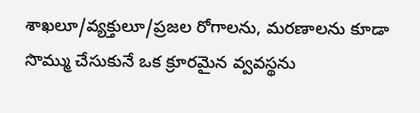శాఖలూ/వ్యక్తులూ/ప్రజల రోగాలను, మరణాలను కూడా సొమ్ము చేసుకునే ఒక క్రూరమైన వ్వవస్థను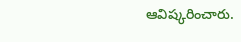ఆవిష్కరించారు.